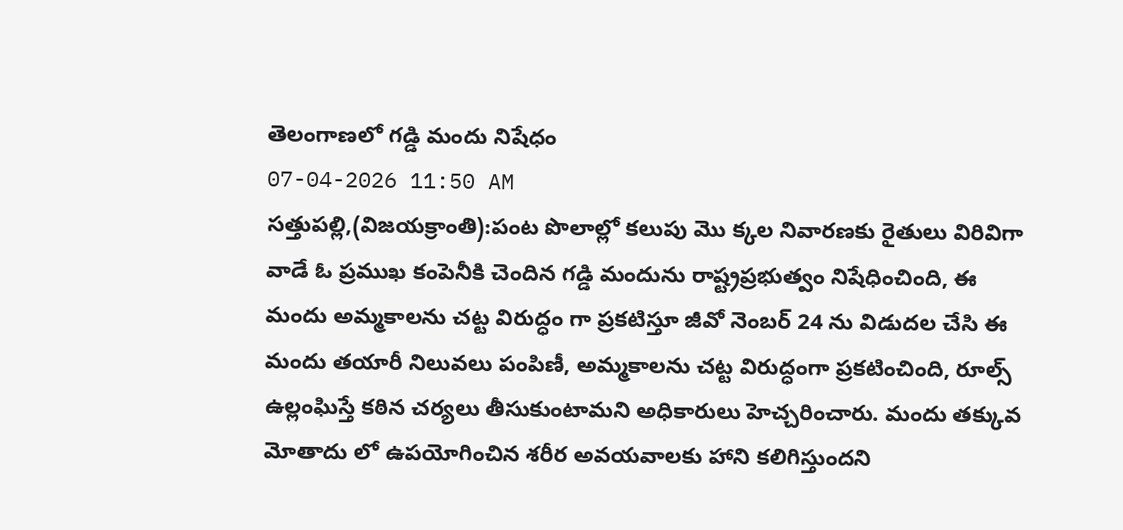తెలంగాణలో గడ్డి మందు నిషేధం
07-04-2026 11:50 AM
సత్తుపల్లి,(విజయక్రాంతి):పంట పొలాల్లో కలుపు మొ క్కల నివారణకు రైతులు విరివిగా వాడే ఓ ప్రముఖ కంపెనీకి చెందిన గడ్డి మందును రాష్ట్రప్రభుత్వం నిషేధించింది, ఈ మందు అమ్మకాలను చట్ట విరుద్ధం గా ప్రకటిస్తూ జీవో నెంబర్ 24 ను విడుదల చేసి ఈ మందు తయారీ నిలువలు పంపిణీ, అమ్మకాలను చట్ట విరుద్ధంగా ప్రకటించింది, రూల్స్ ఉల్లంఘిస్తే కఠిన చర్యలు తీసుకుంటామని అధికారులు హెచ్చరించారు. మందు తక్కువ మోతాదు లో ఉపయోగించిన శరీర అవయవాలకు హాని కలిగిస్తుందని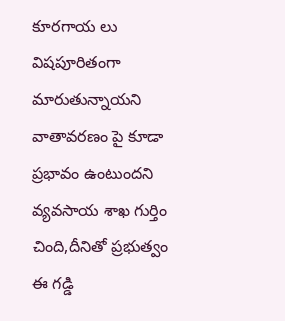కూరగాయ లు విషపూరితంగా మారుతున్నాయని వాతావరణం పై కూడా ప్రభావం ఉంటుందని వ్యవసాయ శాఖ గుర్తిం చింది,దీనితో ప్రభుత్వం ఈ గడ్డి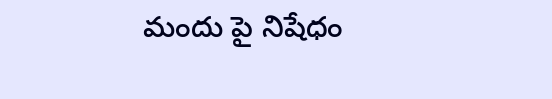మందు పై నిషేధం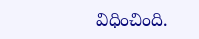విధించింది.